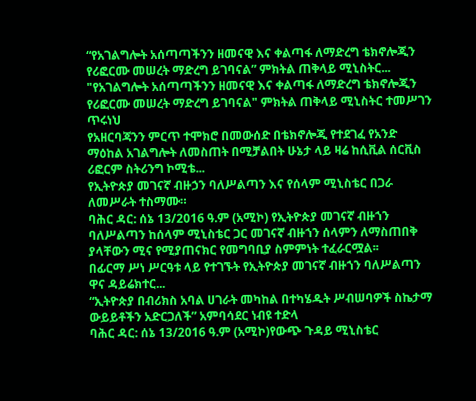“የአገልግሎት አሰጣጣችንን ዘመናዊ እና ቀልጣፋ ለማድረግ ቴክኖሎጂን የሪፎርሙ መሠረት ማድረግ ይገባናል” ምክትል ጠቅላይ ሚኒስትር...
"የአገልግሎት አሰጣጣችንን ዘመናዊ እና ቀልጣፋ ለማድረግ ቴክኖሎጂን የሪፎርሙ መሠረት ማድረግ ይገባናል" ምክትል ጠቅላይ ሚኒስትር ተመሥገን ጥሩነህ
የአዘርባጃንን ምርጥ ተሞክሮ በመውሰድ በቴክኖሎጂ የተደገፈ የአንድ ማዕከል አገልግሎት ለመስጠት በሚቻልበት ሁኔታ ላይ ዛሬ ከሲቪል ሰርቪስ ሪፎርም ስትሪንግ ኮሚቴ...
የኢትዮጵያ መገናኛ ብዙኃን ባለሥልጣን እና የሰላም ሚኒስቴር በጋራ ለመሥራት ተስማሙ።
ባሕር ዳር: ሰኔ 13/2016 ዓ.ም (አሚኮ) የኢትዮጵያ መገናኛ ብዙኀን ባለሥልጣን ከሰላም ሚኒስቴር ጋር መገናኛ ብዙኀን ሰላምን ለማስጠበቅ ያላቸውን ሚና የሚያጠናክር የመግባቢያ ስምምነት ተፈራርሟል፡፡
በፊርማ ሥነ ሥርዓቱ ላይ የተገኙት የኢትዮጵያ መገናኛ ብዙኀን ባለሥልጣን ዋና ዳይሬክተር...
“ኢትዮጵያ በብሪክስ አባል ሀገራት መካከል በተካሄዱት ሥብሠባዎች ስኬታማ ውይይቶችን አድርጋለች” አምባሳደር ነብዩ ተድላ
ባሕር ዳር: ሰኔ 13/2016 ዓ.ም (አሚኮ)የውጭ ጉዳይ ሚኒስቴር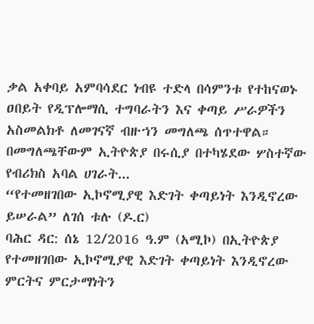ቃል አቀባይ አምባሳደር ነብዩ ተድላ በሳምንቱ የተከናወኑ ዐበይት የዲፕሎማሲ ተግባራትን እና ቀጣይ ሥራዎችን አስመልክቶ ለመገናኛ ብዙኀን መግለጫ ሰጥተዋል። በመግለጫቸውም ኢትዮጵያ በሩሲያ በተካሄደው ሦስተኛው የብሪክስ አባል ሀገራት...
“የተመዘገበው ኢኮኖሚያዊ እድገት ቀጣይነት እንዲኖረው ይሠራል” ለገሰ ቱሉ (ዶ.ር)
ባሕር ዳር: ሰኔ 12/2016 ዓ.ም (አሚኮ) በኢትዮጵያ የተመዘገበው ኢኮኖሚያዊ እድገት ቀጣይነት እንዲኖረው ምርትና ምርታማነትን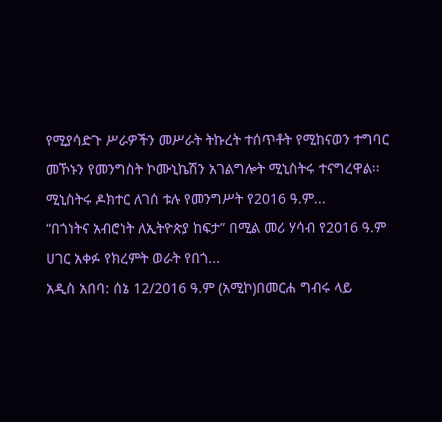የሚያሳድጉ ሥራዎችን መሥራት ትኩረት ተሰጥቶት የሚከናወን ተግባር መኾኑን የመንግስት ኮሙኒኬሽን አገልግሎት ሚኒስትሩ ተናግረዋል፡፡
ሚኒስትሩ ዶክተር ለገሰ ቱሉ የመንግሥት የ2016 ዓ.ም...
“በጎነትና አብሮነት ለኢትዮጵያ ከፍታ” በሚል መሪ ሃሳብ የ2016 ዓ.ም ሀገር አቀፉ የክረምት ወራት የበጎ...
አዲስ አበባ: ሰኔ 12/2016 ዓ.ም (አሚኮ)በመርሐ ግብሩ ላይ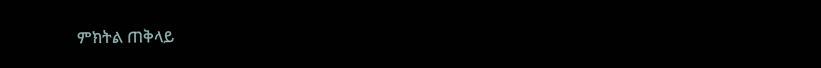ምክትል ጠቅላይ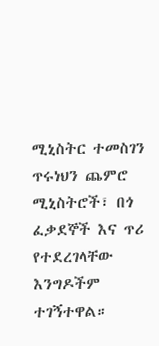ሚኒስትር ተመስገን ጥሩነህን ጨምሮ ሚኒስትሮች፣ በጎ ፈቃደኞች እና ጥሪ የተደረገላቸው እንግዶችም ተገኝተዋል።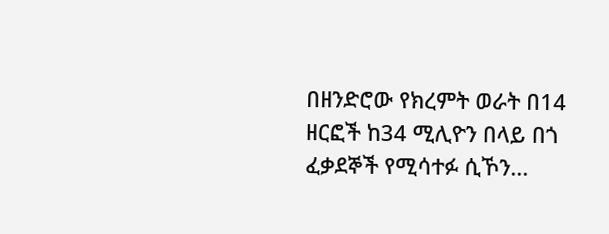በዘንድሮው የክረምት ወራት በ14 ዘርፎች ከ34 ሚሊዮን በላይ በጎ ፈቃደኞች የሚሳተፉ ሲኾን...